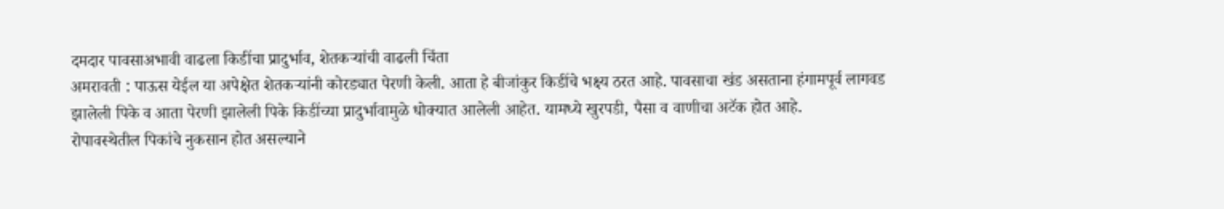दमदार पावसाअभावी वाढला किडींचा प्रादुर्भाव, शेतकऱ्यांची वाढली चिंता
अमरावती : पाऊस येईल या अपेक्षेत शेतकऱ्यांनी कोरड्यात पेरणी केली. आता हे बीजांकुर किडींचे भक्ष्य ठरत आहे. पावसाचा खंड असताना हंगामपूर्व लागवड झालेली पिके व आता पेरणी झालेली पिके किडींच्या प्रादुर्भावामुळे धोक्यात आलेली आहेत. यामध्ये खुरपडी, पैसा व वाणीचा अटॅक होत आहे.
रोपावस्थेतील पिकांचे नुकसान होत असल्याने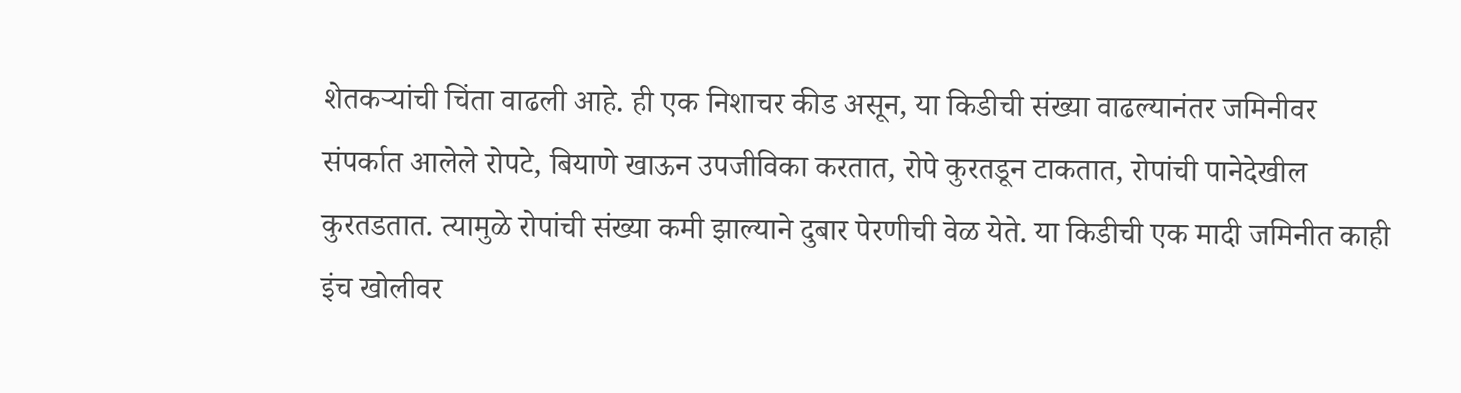शेतकऱ्यांची चिंता वाढली आहे. ही एक निशाचर कीड असून, या किडीची संख्या वाढल्यानंतर जमिनीवर संपर्कात आलेले रोपटे, बियाणे खाऊन उपजीविका करतात, रोपे कुरतडून टाकतात, रोपांची पानेदेखील कुरतडतात. त्यामुळे रोपांची संख्या कमी झाल्याने दुबार पेरणीची वेळ येते. या किडीची एक मादी जमिनीत काही इंच खोलीवर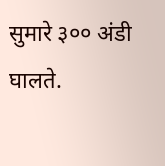सुमारे ३०० अंडी घालते.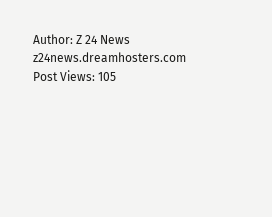Author: Z 24 News
z24news.dreamhosters.com
Post Views: 105